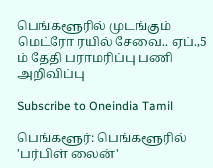பெங்களூரில் முடங்கும் மெட்ரோ ரயில் சேவை.. ஏப்.,5 ம் தேதி பராமரிப்பு பணி அறிவிப்பு

Subscribe to Oneindia Tamil

பெங்களூர்: பெங்களூரில் 'பர்பிள் லைன்'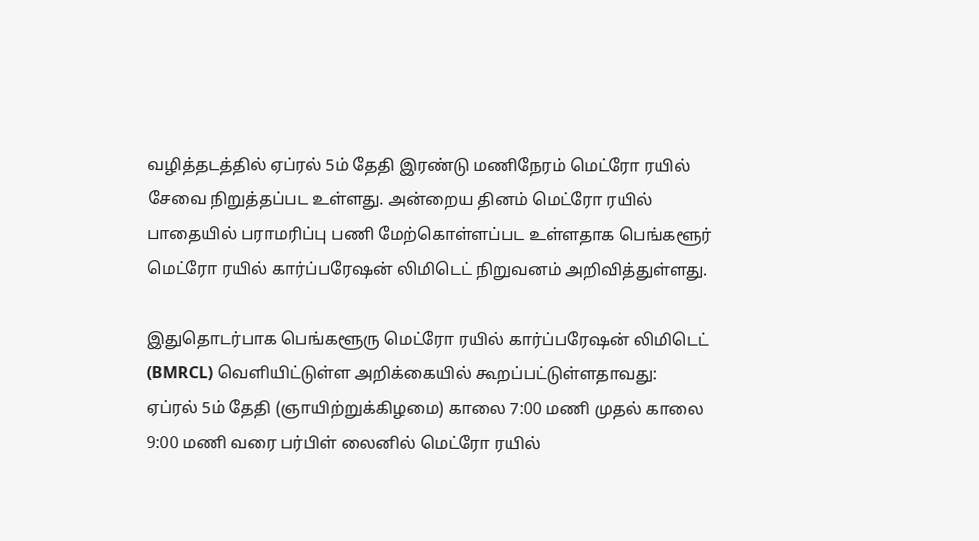வழித்தடத்தில் ஏப்ரல் 5ம் தேதி இரண்டு மணிநேரம் மெட்ரோ ரயில் சேவை நிறுத்தப்பட உள்ளது. அன்றைய தினம் மெட்ரோ ரயில் பாதையில் பராமரிப்பு பணி மேற்கொள்ளப்பட உள்ளதாக பெங்களூர் மெட்ரோ ரயில் கார்ப்பரேஷன் லிமிடெட் நிறுவனம் அறிவித்துள்ளது.

இதுதொடர்பாக பெங்களூரு மெட்ரோ ரயில் கார்ப்பரேஷன் லிமிடெட் (BMRCL) வெளியிட்டுள்ள அறிக்கையில் கூறப்பட்டுள்ளதாவது: ஏப்ரல் 5ம் தேதி (ஞாயிற்றுக்கிழமை) காலை 7:00 மணி முதல் காலை 9:00 மணி வரை பர்பிள் லைனில் மெட்ரோ ரயில்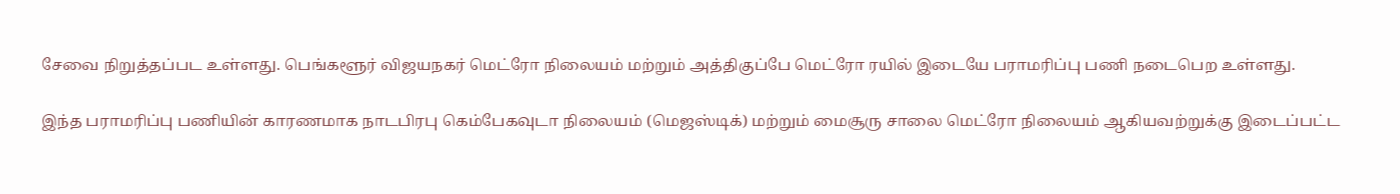சேவை நிறுத்தப்பட உள்ளது. பெங்களூர் விஜயநகர் மெட்ரோ நிலையம் மற்றும் அத்திகுப்பே மெட்ரோ ரயில் இடையே பராமரிப்பு பணி நடைபெற உள்ளது.

இந்த பராமரிப்பு பணியின் காரணமாக நாடபிரபு கெம்பேகவுடா நிலையம் (மெஜஸ்டிக்) மற்றும் மைசூரு சாலை மெட்ரோ நிலையம் ஆகியவற்றுக்கு இடைப்பட்ட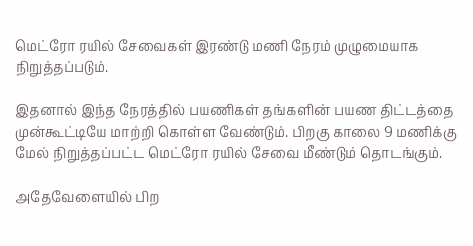மெட்ரோ ரயில் சேவைகள் இரண்டு மணி நேரம் முழுமையாக நிறுத்தப்படும்.

இதனால் இந்த நேரத்தில் பயணிகள் தங்களின் பயண திட்டத்தை முன்கூட்டியே மாற்றி கொள்ள வேண்டும். பிறகு காலை 9 மணிக்கு மேல் நிறுத்தப்பட்ட மெட்ரோ ரயில் சேவை மீண்டும் தொடங்கும்.

அதேவேளையில் பிற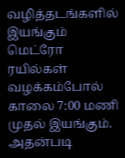வழித்தடங்களில் இயங்கும் மெட்ரோ ரயில்கள் வழக்கம்போல் காலை 7:00 மணி முதல் இயங்கும். அதன்படி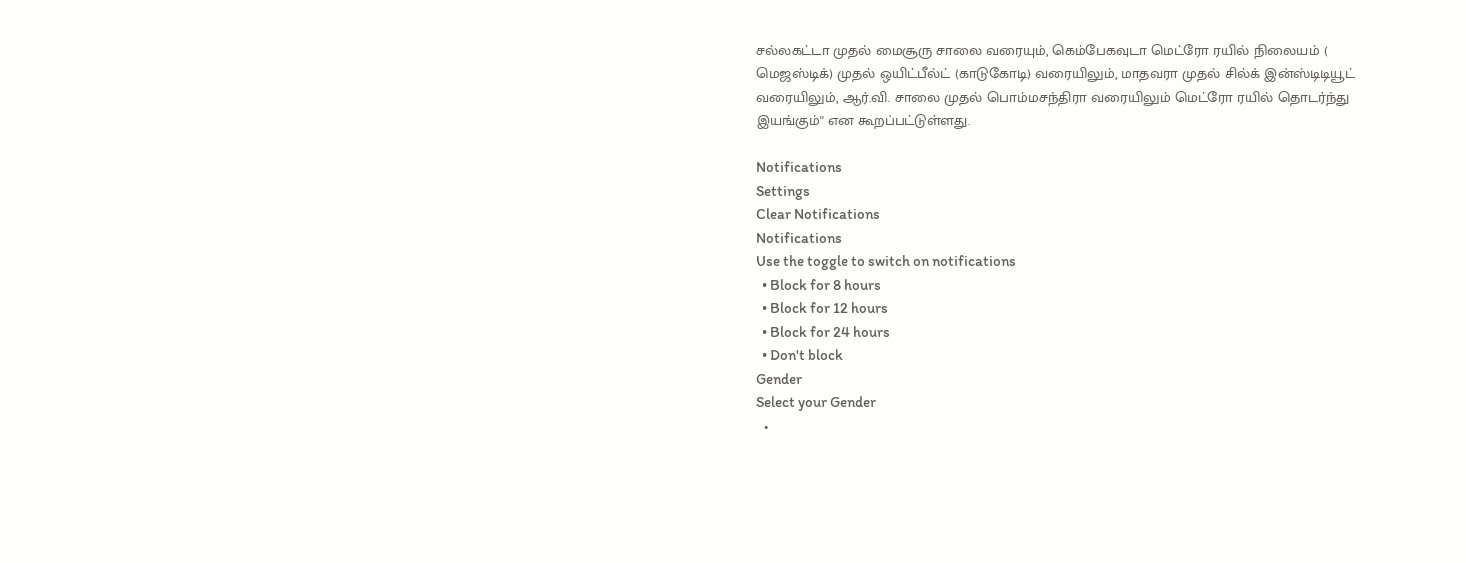சல்லகட்டா முதல் மைசூரு சாலை வரையும், கெம்பேகவுடா மெட்ரோ ரயில் நிலையம் ( மெஜஸ்டிக்) முதல் ஒயிட்பீல்ட் (காடுகோடி) வரையிலும், மாதவரா முதல் சில்க் இன்ஸ்டிடியூட் வரையிலும், ஆர்.வி. சாலை முதல் பொம்மசந்திரா வரையிலும் மெட்ரோ ரயில் தொடர்ந்து இயங்கும்'' என கூறப்பட்டுள்ளது.

Notifications
Settings
Clear Notifications
Notifications
Use the toggle to switch on notifications
  • Block for 8 hours
  • Block for 12 hours
  • Block for 24 hours
  • Don't block
Gender
Select your Gender
  •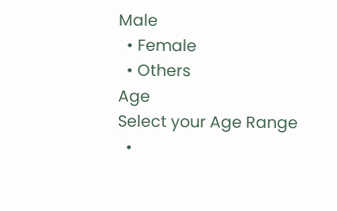Male
  • Female
  • Others
Age
Select your Age Range
  •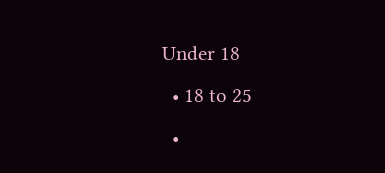Under 18
  • 18 to 25
  •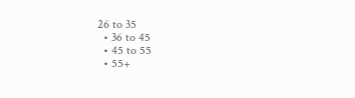26 to 35
  • 36 to 45
  • 45 to 55
  • 55+